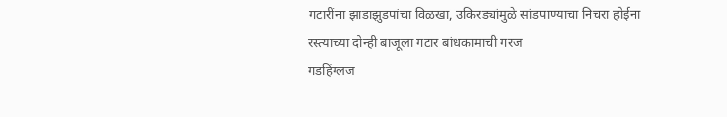गटारींना झाडाझुडपांचा विळखा, उकिरड्यांमुळे सांडपाण्याचा निचरा होईना
रस्त्याच्या दोन्ही बाजूला गटार बांधकामाची गरज
गडहिंग्लज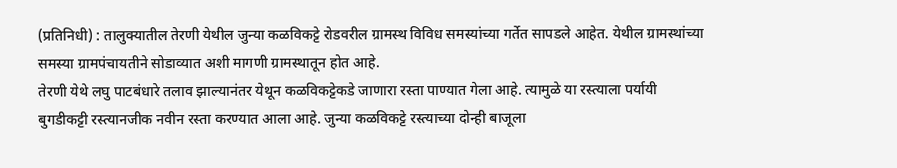(प्रतिनिधी) : तालुक्यातील तेरणी येथील जुन्या कळविकट्टे रोडवरील ग्रामस्थ विविध समस्यांच्या गर्तेत सापडले आहेत. येथील ग्रामस्थांच्या समस्या ग्रामपंचायतीने सोडाव्यात अशी मागणी ग्रामस्थातून होत आहे.
तेरणी येथे लघु पाटबंधारे तलाव झाल्यानंतर येथून कळविकट्टेकडे जाणारा रस्ता पाण्यात गेला आहे. त्यामुळे या रस्त्याला पर्यायी बुगडीकट्टी रस्त्यानजीक नवीन रस्ता करण्यात आला आहे. जुन्या कळविकट्टे रस्त्याच्या दोन्ही बाजूला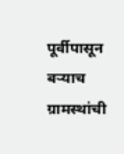पूर्वीपासून बऱ्याच ग्रामस्थांची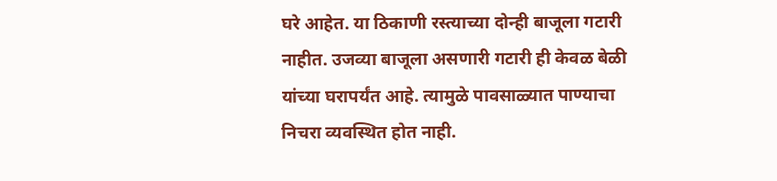घरे आहेत. या ठिकाणी रस्त्याच्या दोन्ही बाजूला गटारी नाहीत. उजव्या बाजूला असणारी गटारी ही केवळ बेळी यांच्या घरापर्यंत आहे. त्यामुळे पावसाळ्यात पाण्याचा निचरा व्यवस्थित होत नाही.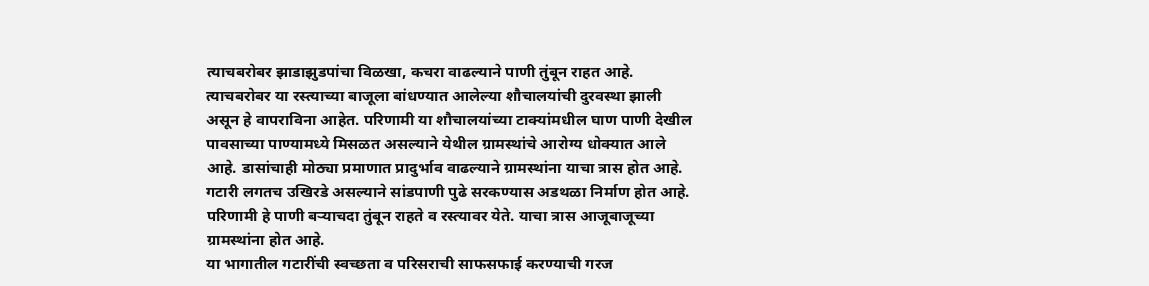त्याचबरोबर झाडाझुडपांचा विळखा, कचरा वाढल्याने पाणी तुंबून राहत आहे. त्याचबरोबर या रस्त्याच्या बाजूला बांधण्यात आलेल्या शौचालयांची दुरवस्था झाली असून हे वापराविना आहेत. परिणामी या शौचालयांच्या टाक्यांमधील घाण पाणी देखील पावसाच्या पाण्यामध्ये मिसळत असल्याने येथील ग्रामस्थांचे आरोग्य धोक्यात आले आहे. डासांचाही मोठ्या प्रमाणात प्रादुर्भाव वाढल्याने ग्रामस्थांना याचा त्रास होत आहे. गटारी लगतच उखिरडे असल्याने सांडपाणी पुढे सरकण्यास अडथळा निर्माण होत आहे. परिणामी हे पाणी बऱ्याचदा तुंबून राहते व रस्त्यावर येते. याचा त्रास आजूबाजूच्या ग्रामस्थांना होत आहे.
या भागातील गटारींची स्वच्छता व परिसराची साफसफाई करण्याची गरज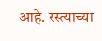आहे. रस्त्याच्या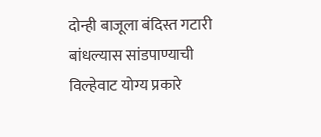दोन्ही बाजूला बंदिस्त गटारी बांधल्यास सांडपाण्याची विल्हेवाट योग्य प्रकारे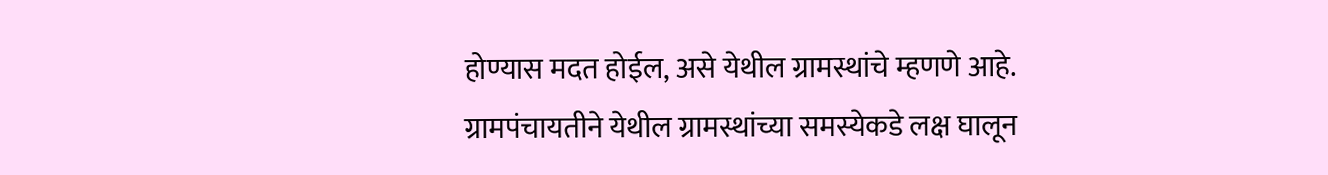होण्यास मदत होईल, असे येथील ग्रामस्थांचे म्हणणे आहे. ग्रामपंचायतीने येथील ग्रामस्थांच्या समस्येकडे लक्ष घालून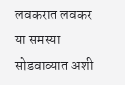लवकरात लवकर या समस्या सोडवाव्यात अशी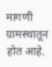मागणी ग्रामस्थातून होत आहे.